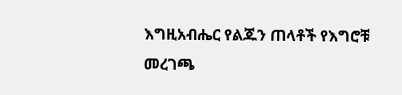እግዚአብሔር የልጁን ጠላቶች የእግሮቹ መረገጫ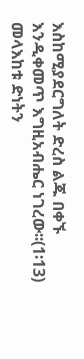እስከሚያደርግለት ድረስ ልጁ በቀኙ እንዲቀመጥ እግዚአብሔር ነገረው፡፡(1፡13)
መላእከቱ ድነትን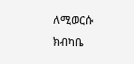ለሚወርሱ ክብካቤ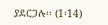ያደርጋሉ፡፡ (1፡14)